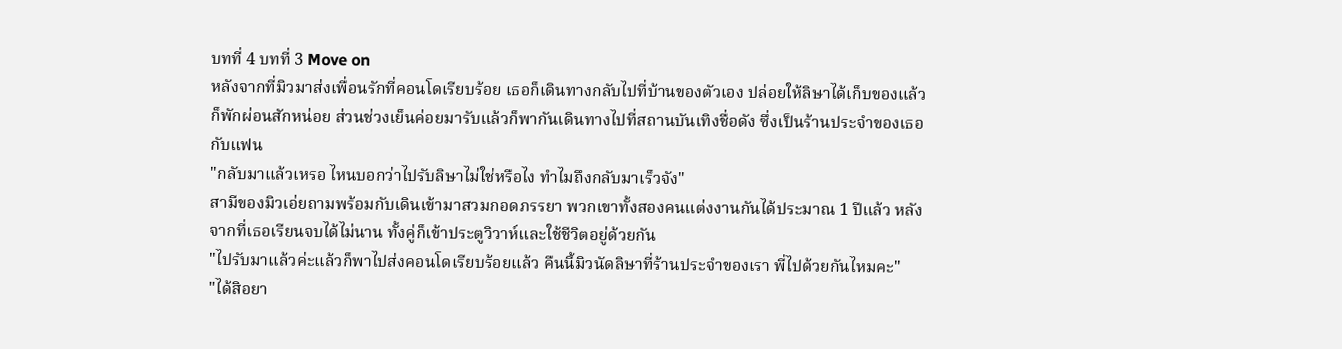บทที่ 4 บทที่ 3 Move on
หลังจากที่มิวมาส่งเพื่อนรักที่คอนโดเรียบร้อย เธอก็เดินทางกลับไปที่บ้านของตัวเอง ปล่อยให้ลิษาได้เก็บของแล้วก็พักผ่อนสักหน่อย ส่วนช่วงเย็นค่อยมารับแล้วก็พากันเดินทางไปที่สถานบันเทิงชื่อดัง ซึ่งเป็นร้านประจำของเธอกับแฟน
"กลับมาแล้วเหรอ ไหนบอกว่าไปรับลิษาไม่ใช่หรือไง ทำไมถึงกลับมาเร็วจัง"
สามีของมิวเอ่ยถามพร้อมกับเดินเข้ามาสวมกอดภรรยา พวกเขาทั้งสองคนแต่งงานกันได้ประมาณ 1 ปีแล้ว หลังจากที่เธอเรียนจบได้ไม่นาน ทั้งคู่ก็เข้าประตูวิวาห์และใช้ชีวิตอยู่ด้วยกัน
"ไปรับมาแล้วค่ะแล้วก็พาไปส่งคอนโดเรียบร้อยแล้ว คืนนี้มิวนัดลิษาที่ร้านประจำของเรา พี่ไปด้วยกันไหมคะ"
"ได้สิอยา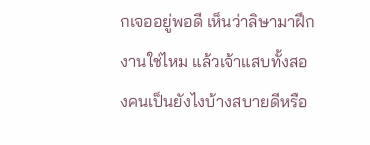กเจออยู่พอดี เห็นว่าลิษามาฝึกงานใช่ไหม แล้วเจ้าแสบทั้งสองคนเป็นยังไงบ้างสบายดีหรือ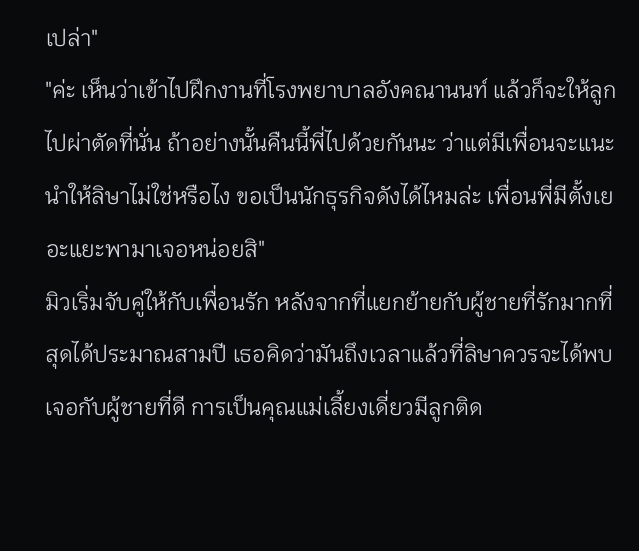เปล่า"
"ค่ะ เห็นว่าเข้าไปฝึกงานที่โรงพยาบาลอังคณานนท์ แล้วก็จะให้ลูกไปผ่าตัดที่นั่น ถ้าอย่างนั้นคืนนี้พี่ไปด้วยกันนะ ว่าแต่มีเพื่อนจะแนะนำให้ลิษาไม่ใช่หรือไง ขอเป็นนักธุรกิจดังได้ไหมล่ะ เพื่อนพี่มีตั้งเยอะแยะพามาเจอหน่อยสิ"
มิวเริ่มจับคู่ให้กับเพื่อนรัก หลังจากที่แยกย้ายกับผู้ชายที่รักมากที่สุดได้ประมาณสามปี เธอคิดว่ามันถึงเวลาแล้วที่ลิษาควรจะได้พบเจอกับผู้ชายที่ดี การเป็นคุณแม่เลี้ยงเดี่ยวมีลูกติด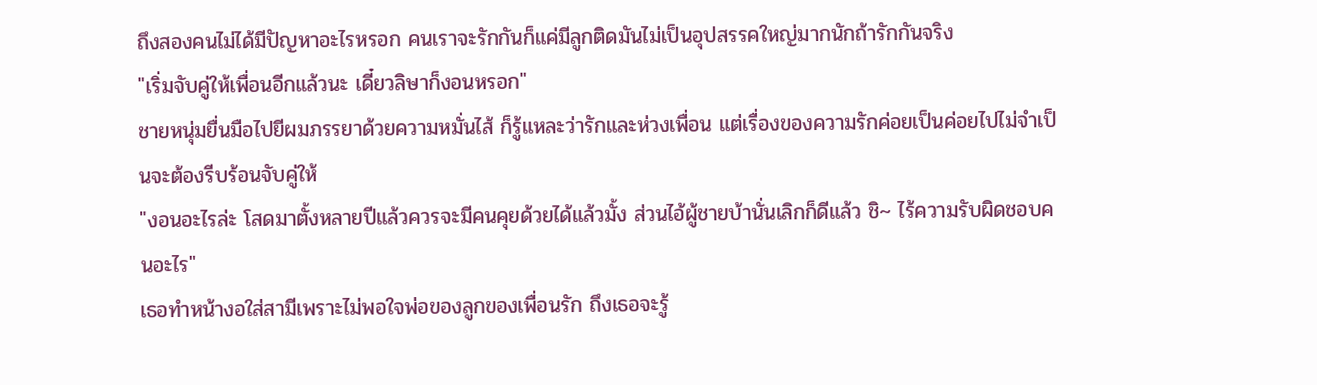ถึงสองคนไม่ได้มีปัญหาอะไรหรอก คนเราจะรักกันก็แค่มีลูกติดมันไม่เป็นอุปสรรคใหญ่มากนักถ้ารักกันจริง
"เริ่มจับคู่ให้เพื่อนอีกแล้วนะ เดี๋ยวลิษาก็งอนหรอก"
ชายหนุ่มยื่นมือไปยีผมภรรยาด้วยความหมั่นไส้ ก็รู้แหละว่ารักและห่วงเพื่อน แต่เรื่องของความรักค่อยเป็นค่อยไปไม่จำเป็นจะต้องรีบร้อนจับคู่ให้
"งอนอะไรล่ะ โสดมาตั้งหลายปีแล้วควรจะมีคนคุยด้วยได้แล้วมั้ง ส่วนไอ้ผู้ชายบ้านั่นเลิกก็ดีแล้ว ชิ~ ไร้ความรับผิดชอบคนอะไร"
เธอทำหน้างอใส่สามีเพราะไม่พอใจพ่อของลูกของเพื่อนรัก ถึงเธอจะรู้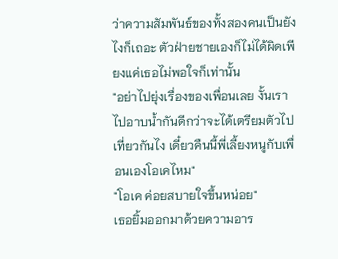ว่าความสัมพันธ์ของทั้งสองคนเป็นยังไงก็เถอะ ตัวฝ่ายชายเองก็ไม่ได้ผิดเพียงแค่เธอไม่พอใจก็เท่านั้น
"อย่าไปยุ่งเรื่องของเพื่อนเลย งั้นเราไปอาบน้ำกันดีกว่าจะได้เตรียมตัวไปเที่ยวกันไง เดี๋ยวคืนนี้พี่เลี้ยงหนูกับเพื่อนเองโอเคไหม"
"โอเค ค่อยสบายใจขึ้นหน่อย"
เธอยิ้มออกมาด้วยความอาร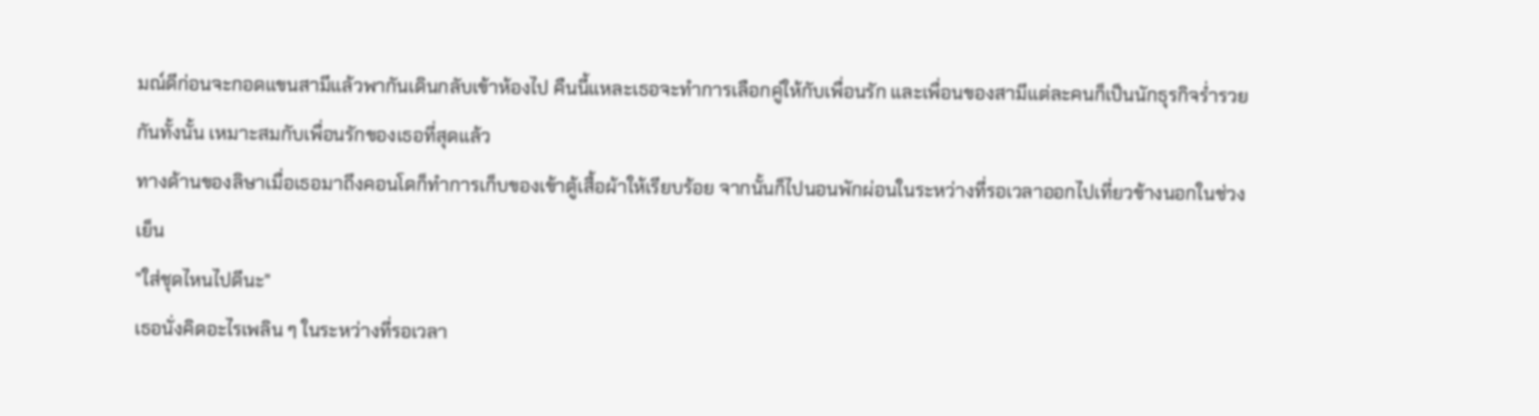มณ์ดีก่อนจะกอดแขนสามีแล้วพากันเดินกลับเข้าห้องไป คืนนี้แหละเธอจะทำการเลือกคู่ให้กับเพื่อนรัก และเพื่อนของสามีแต่ละคนก็เป็นนักธุรกิจร่ำรวยกันทั้งนั้น เหมาะสมกับเพื่อนรักของเธอที่สุดแล้ว
ทางด้านของลิษาเมื่อเธอมาถึงคอนโดก็ทำการเก็บของเข้าตู้เสื้อผ้าให้เรียบร้อย จากนั้นก็ไปนอนพักผ่อนในระหว่างที่รอเวลาออกไปเที่ยวข้างนอกในช่วงเย็น
"ใส่ชุดไหนไปดีนะ"
เธอนั่งคิดอะไรเพลิน ๆ ในระหว่างที่รอเวลา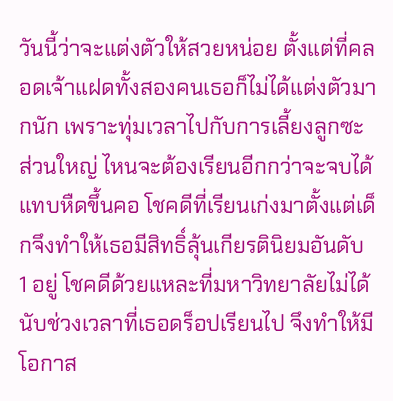วันนี้ว่าจะแต่งตัวให้สวยหน่อย ตั้งแต่ที่คลอดเจ้าแฝดทั้งสองคนเธอก็ไม่ได้แต่งตัวมากนัก เพราะทุ่มเวลาไปกับการเลี้ยงลูกซะส่วนใหญ่ ไหนจะต้องเรียนอีกกว่าจะจบได้แทบหืดขึ้นคอ โชคดีที่เรียนเก่งมาตั้งแต่เด็กจึงทำให้เธอมีสิทธิ์ลุ้นเกียรตินิยมอันดับ 1 อยู่ โชคดีด้วยแหละที่มหาวิทยาลัยไม่ได้นับช่วงเวลาที่เธอดร็อปเรียนไป จึงทำให้มีโอกาส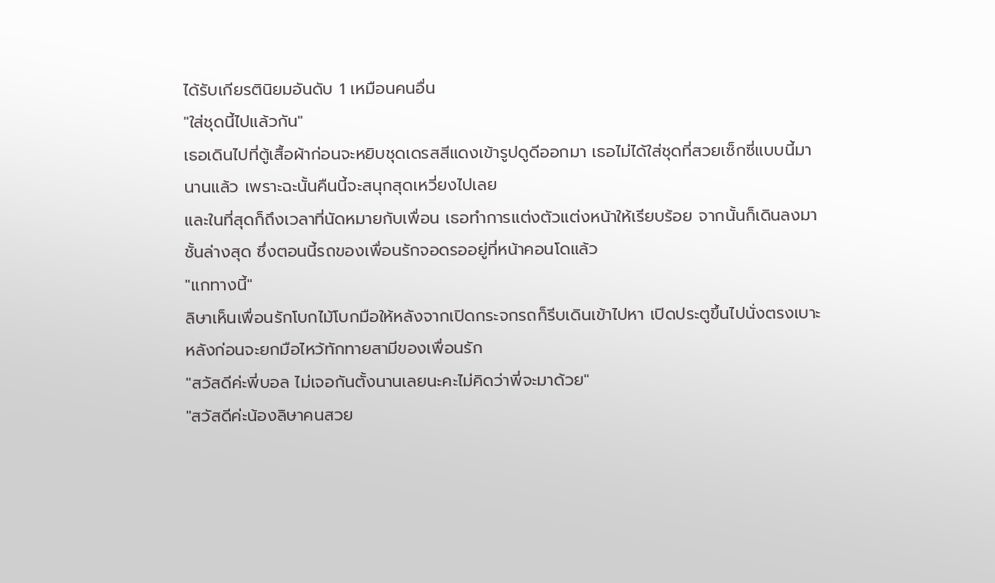ได้รับเกียรตินิยมอันดับ 1 เหมือนคนอื่น
"ใส่ชุดนี้ไปแล้วกัน"
เธอเดินไปที่ตู้เสื้อผ้าก่อนจะหยิบชุดเดรสสีแดงเข้ารูปดูดีออกมา เธอไม่ได้ใส่ชุดที่สวยเซ็กซี่แบบนี้มานานแล้ว เพราะฉะนั้นคืนนี้จะสนุกสุดเหวี่ยงไปเลย
และในที่สุดก็ถึงเวลาที่นัดหมายกับเพื่อน เธอทำการแต่งตัวแต่งหน้าให้เรียบร้อย จากนั้นก็เดินลงมาชั้นล่างสุด ซึ่งตอนนี้รถของเพื่อนรักจอดรออยู่ที่หน้าคอนโดแล้ว
"แกทางนี้"
ลิษาเห็นเพื่อนรักโบกไม้โบกมือให้หลังจากเปิดกระจกรถก็รีบเดินเข้าไปหา เปิดประตูขึ้นไปนั่งตรงเบาะหลังก่อนจะยกมือไหว้ทักทายสามีของเพื่อนรัก
"สวัสดีค่ะพี่บอล ไม่เจอกันตั้งนานเลยนะคะไม่คิดว่าพี่จะมาด้วย"
"สวัสดีค่ะน้องลิษาคนสวย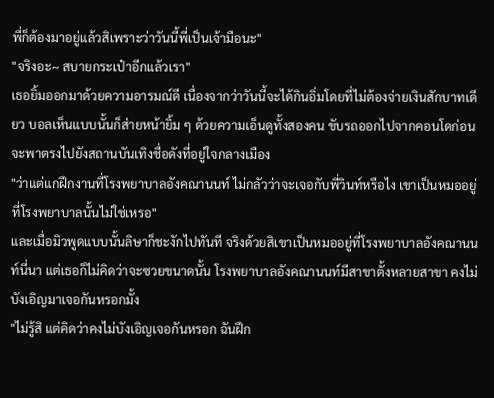พี่ก็ต้องมาอยู่แล้วสิเพราะว่าวันนี้พี่เป็นเจ้ามือนะ"
"จริงอะ~ สบายกระเป๋าอีกแล้วเรา"
เธอยิ้มออกมาด้วยความอารมณ์ดี เนื่องจากว่าวันนี้จะได้กินอิ่มโดยที่ไม่ต้องจ่ายเงินสักบาทเดียว บอลเห็นแบบนั้นก็ส่ายหน้ายิ้ม ๆ ด้วยความเอ็นดูทั้งสองคน ขับรถออกไปจากคอนโดก่อนจะพาตรงไปยังสถานบันเทิงชื่อดังที่อยู่ใจกลางเมือง
"ว่าแต่แกฝึกงานที่โรงพยาบาลอังคณานนท์ ไม่กลัวว่าจะเจอกับพี่วินท์หรือไง เขาเป็นหมออยู่ที่โรงพยาบาลนั้นไม่ใช่เหรอ"
และเมื่อมิวพูดแบบนั้นลิษาก็ชะงักไปทันที จริงด้วยสิเขาเป็นหมออยู่ที่โรงพยาบาลอังคณานนท์นี่นา แต่เธอก็ไม่คิดว่าจะซวยขนาดนั้น โรงพยาบาลอังคณานนท์มีสาขาตั้งหลายสาขา คงไม่บังเอิญมาเจอกันหรอกมั้ง
"ไม่รู้สิ แต่คิดว่าคงไม่บังเอิญเจอกันหรอก ฉันฝึก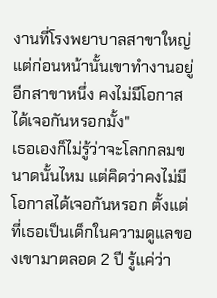งานที่โรงพยาบาลสาขาใหญ่ แต่ก่อนหน้านั้นเขาทำงานอยู่อีกสาขาหนึ่ง คงไม่มีโอกาสได้เจอกันหรอกมั้ง"
เธอเองก็ไม่รู้ว่าจะโลกกลมขนาดนั้นไหม แต่คิดว่าคงไม่มีโอกาสได้เจอกันหรอก ตั้งแต่ที่เธอเป็นเด็กในความดูแลของเขามาตลอด 2 ปี รู้แค่ว่า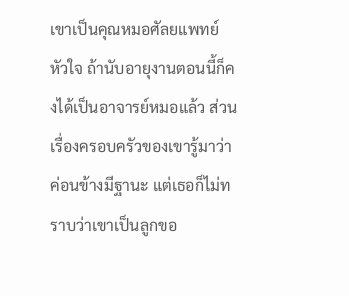เขาเป็นคุณหมอศัลยแพทย์หัวใจ ถ้านับอายุงานตอนนี้ก็คงได้เป็นอาจารย์หมอแล้ว ส่วนเรื่องครอบครัวของเขารู้มาว่าค่อนข้างมีฐานะ แต่เธอก็ไม่ทราบว่าเขาเป็นลูกขอ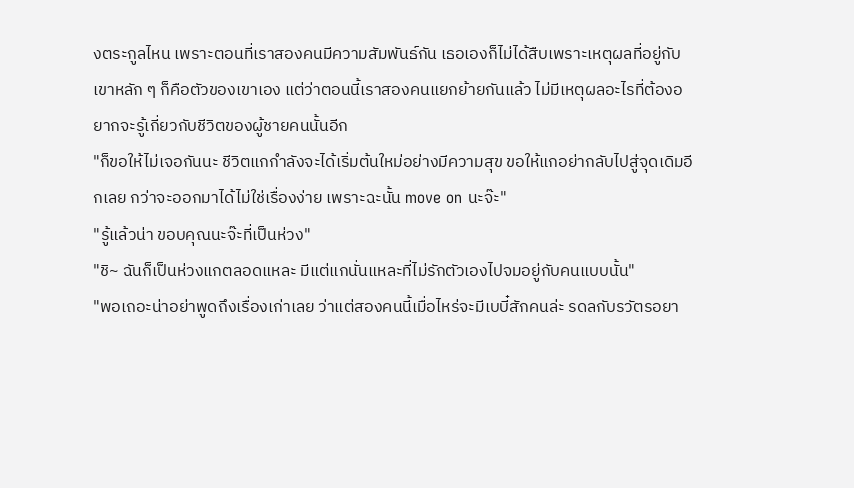งตระกูลไหน เพราะตอนที่เราสองคนมีความสัมพันธ์กัน เธอเองก็ไม่ได้สืบเพราะเหตุผลที่อยู่กับเขาหลัก ๆ ก็คือตัวของเขาเอง แต่ว่าตอนนี้เราสองคนแยกย้ายกันแล้ว ไม่มีเหตุผลอะไรที่ต้องอยากจะรู้เกี่ยวกับชีวิตของผู้ชายคนนั้นอีก
"ก็ขอให้ไม่เจอกันนะ ชีวิตแกกำลังจะได้เริ่มต้นใหม่อย่างมีความสุข ขอให้แกอย่ากลับไปสู่จุดเดิมอีกเลย กว่าจะออกมาได้ไม่ใช่เรื่องง่าย เพราะฉะนั้น move on นะจ๊ะ"
"รู้แล้วน่า ขอบคุณนะจ๊ะที่เป็นห่วง"
"ชิ~ ฉันก็เป็นห่วงแกตลอดแหละ มีแต่แกนั่นแหละที่ไม่รักตัวเองไปจมอยู่กับคนแบบนั้น"
"พอเถอะน่าอย่าพูดถึงเรื่องเก่าเลย ว่าแต่สองคนนี้เมื่อไหร่จะมีเบบี๋สักคนล่ะ รดลกับรวัตรอยา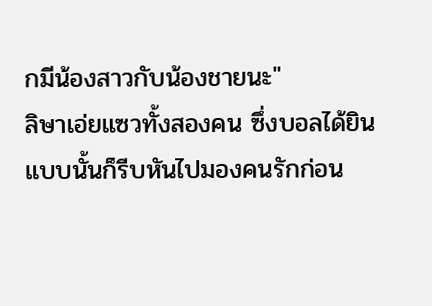กมีน้องสาวกับน้องชายนะ"
ลิษาเอ่ยแซวทั้งสองคน ซึ่งบอลได้ยินแบบนั้นก็รีบหันไปมองคนรักก่อน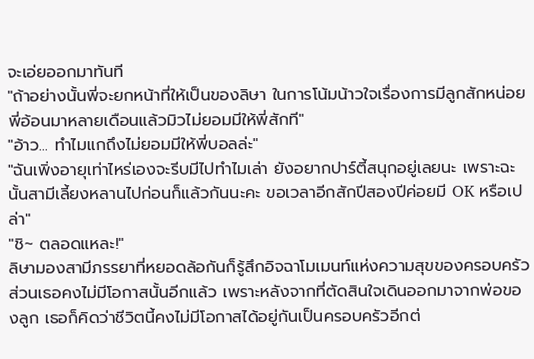จะเอ่ยออกมาทันที
"ถ้าอย่างนั้นพี่จะยกหน้าที่ให้เป็นของลิษา ในการโน้มน้าวใจเรื่องการมีลูกสักหน่อย พี่อ้อนมาหลายเดือนแล้วมิวไม่ยอมมีให้พี่สักที"
"อ้าว... ทำไมแกถึงไม่ยอมมีให้พี่บอลล่ะ"
"ฉันเพิ่งอายุเท่าไหร่เองจะรีบมีไปทำไมเล่า ยังอยากปาร์ตี้สนุกอยู่เลยนะ เพราะฉะนั้นสามีเลี้ยงหลานไปก่อนก็แล้วกันนะคะ ขอเวลาอีกสักปีสองปีค่อยมี OK หรือเปล่า"
"ชิ~ ตลอดแหละ!"
ลิษามองสามีภรรยาที่หยอดล้อกันก็รู้สึกอิจฉาโมเมนท์แห่งความสุขของครอบครัว ส่วนเธอคงไม่มีโอกาสนั้นอีกแล้ว เพราะหลังจากที่ตัดสินใจเดินออกมาจากพ่อของลูก เธอก็คิดว่าชีวิตนี้คงไม่มีโอกาสได้อยู่กันเป็นครอบครัวอีกต่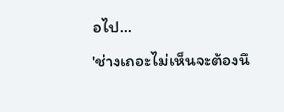อไป...
'ช่างเถอะไม่เห็นจะต้องนึ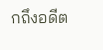กถึงอดีต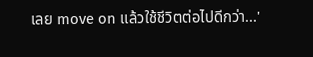เลย move on แล้วใช้ชีวิตต่อไปดีกว่า...'